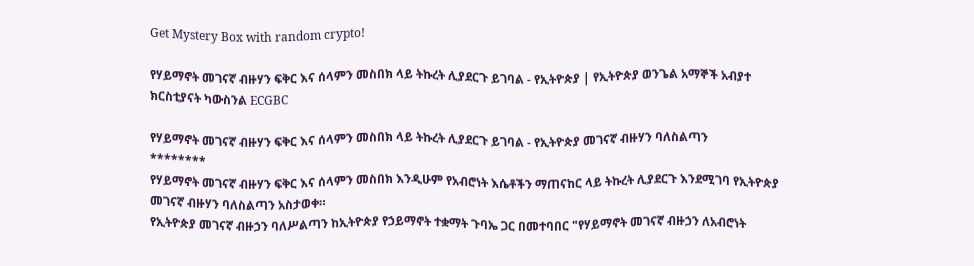Get Mystery Box with random crypto!

የሃይማኖት መገናኛ ብዙሃን ፍቅር እና ሰላምን መስበክ ላይ ትኩረት ሊያደርጉ ይገባል - የኢትዮጵያ | የኢትዮጵያ ወንጌል አማኞች አብያተ ክርስቲያናት ካውስንል ECGBC

የሃይማኖት መገናኛ ብዙሃን ፍቅር እና ሰላምን መስበክ ላይ ትኩረት ሊያደርጉ ይገባል - የኢትዮጵያ መገናኛ ብዙሃን ባለስልጣን
********
የሃይማኖት መገናኛ ብዙሃን ፍቅር እና ሰላምን መስበክ እንዲሁም የአብሮነት እሴቶችን ማጠናከር ላይ ትኩረት ሊያደርጉ እንደሚገባ የኢትዮጵያ መገናኛ ብዙሃን ባለስልጣን አስታወቀ።
የኢትዮጵያ መገናኛ ብዙኃን ባለሥልጣን ከኢትዮጵያ የኃይማኖት ተቋማት ጉባኤ ጋር በመተባበር "የሃይማኖት መገናኛ ብዙኃን ለአብሮነት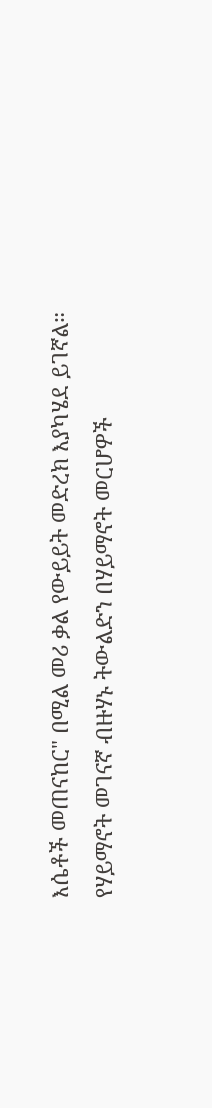እሴቶች መጠናከር" በሚል መሪ ቃል የውይይት መድረክ እያካሄደ ይገኛል።
የሃይማኖት መገናኛ ብዙሃኑ ትውልድን በሃይማኖት መርሆዎች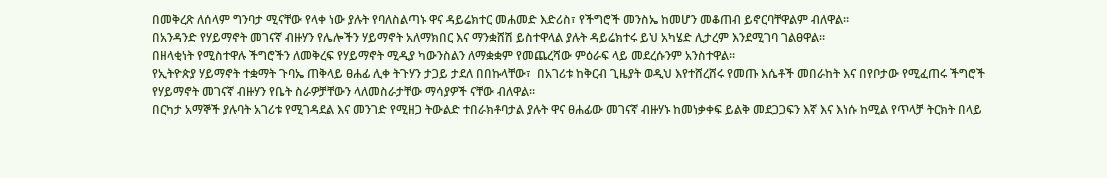በመቅረጽ ለሰላም ግንባታ ሚናቸው የላቀ ነው ያሉት የባለስልጣኑ ዋና ዳይሬክተር መሐመድ እድሪስ፣ የችግሮች መንስኤ ከመሆን መቆጠብ ይኖርባቸዋልም ብለዋል።
በአንዳንድ የሃይማኖት መገናኛ ብዙሃን የሌሎችን ሃይማኖት አለማክበር እና ማንቋሸሽ ይስተዋላል ያሉት ዳይሬክተሩ ይህ አካሄድ ሊታረም እንደሚገባ ገልፀዋል።
በዘላቂነት የሚስተዋሉ ችግሮችን ለመቅረፍ የሃይማኖት ሚዲያ ካውንስልን ለማቋቋም የመጨረሻው ምዕራፍ ላይ መደረሱንም አንስተዋል።
የኢትዮጵያ ሃይማኖት ተቋማት ጉባኤ ጠቅላይ ፀሐፊ ሊቀ ትጉሃን ታጋይ ታደለ በበኩላቸው፣  በአገሪቱ ከቅርብ ጊዜያት ወዲህ እየተሸረሸሩ የመጡ እሴቶች መበራከት እና በየቦታው የሚፈጠሩ ችግሮች የሃይማኖት መገናኛ ብዙሃን የቤት ስራዎቻቸውን ላለመስራታቸው ማሳያዎች ናቸው ብለዋል።
በርካታ አማኞች ያሉባት አገሪቱ የሚገዳደል እና መንገድ የሚዘጋ ትውልድ ተበራክቶባታል ያሉት ዋና ፀሐፊው መገናኛ ብዙሃኑ ከመነቃቀፍ ይልቅ መደጋጋፍን እኛ እና እነሱ ከሚል የጥላቻ ትርክት በላይ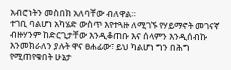አብሮነትን መስበክ አለባቸው ብለዋል።
ተገቢ ባልሆነ አካሄድ ውስጥ እየተጓዙ ለሚገኙ የሃይማኖት መገናኛ ብዙሃንም ከድርጊታቸው እንዲቆጠቡ እና ሰላምን እንዲሰብኩ እንመክራለን ያሉት ዋና ፀሐፊው፣ ይህ ካልሆነ ግን በሕግ የሚጠየቁበት ሁኔታ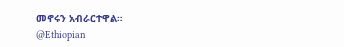መኖሩን አብራርተዋል።
@Ethiopian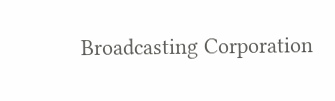Broadcasting Corporation